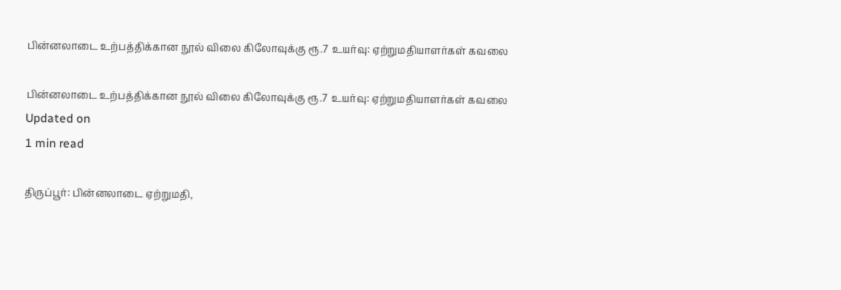பின்னலாடை உற்பத்திக்கான நூல் விலை கிலோவுக்கு ரூ.7 உயர்வு: ஏற்றுமதியாளர்கள் கவலை

பின்னலாடை உற்பத்திக்கான நூல் விலை கிலோவுக்கு ரூ.7 உயர்வு: ஏற்றுமதியாளர்கள் கவலை
Updated on
1 min read

திருப்பூர்: பின்னலாடை ஏற்றுமதி,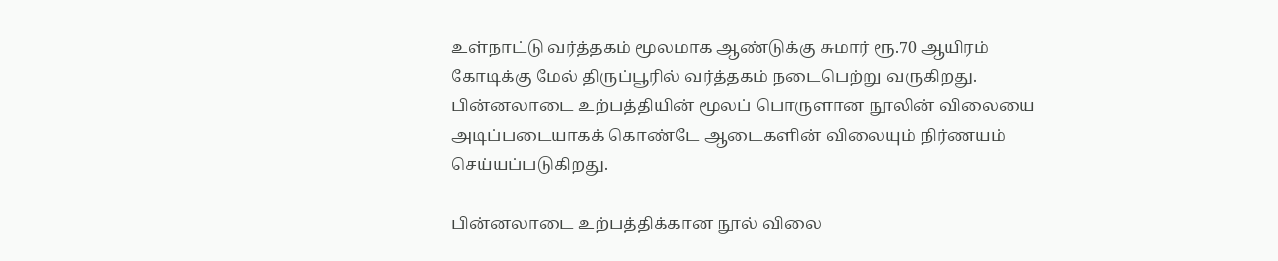உள்நாட்டு வர்த்தகம் மூலமாக ஆண்டுக்கு சுமார் ரூ.70 ஆயிரம் கோடிக்கு மேல் திருப்பூரில் வர்த்தகம் நடைபெற்று வருகிறது. பின்னலாடை உற்பத்தியின் மூலப் பொருளான நூலின் விலையை அடிப்படையாகக் கொண்டே ஆடைகளின் விலையும் நிர்ணயம் செய்யப்படுகிறது.

பின்னலாடை உற்பத்திக்கான நூல் விலை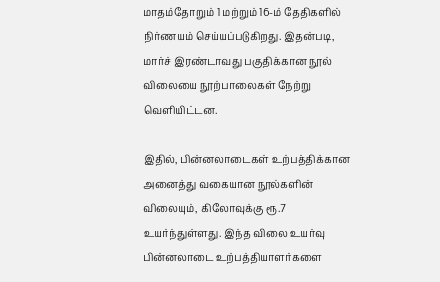மாதம்தோறும் 1 மற்றும் 16-ம் தேதிகளில் நிர்ணயம் செய்யப்படுகிறது. இதன்படி, மார்ச் இரண்டாவது பகுதிக்கான நூல் விலையை நூற்பாலைகள் நேற்று வெளியிட்டன.

இதில், பின்னலாடைகள் உற்பத்திக்கான அனைத்து வகையான நூல்களின் விலையும், கிலோவுக்கு ரூ.7 உயர்ந்துள்ளது. இந்த விலை உயர்வு பின்னலாடை உற்பத்தியாளர்களை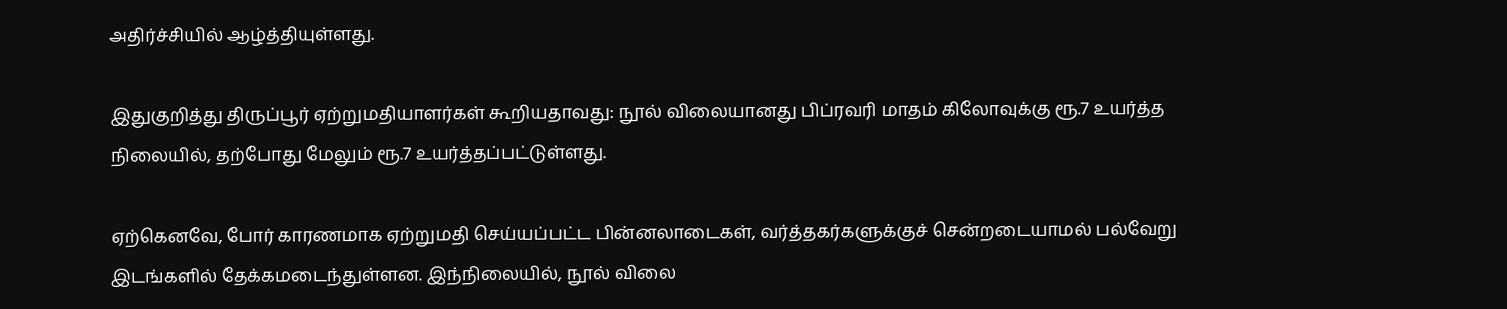அதிர்ச்சியில் ஆழ்த்தியுள்ளது.

இதுகுறித்து திருப்பூர் ஏற்றுமதியாளர்கள் கூறியதாவது: நூல் விலையானது பிப்ரவரி மாதம் கிலோவுக்கு ரூ.7 உயர்த்த நிலையில், தற்போது மேலும் ரூ.7 உயர்த்தப்பட்டுள்ளது.

ஏற்கெனவே, போர் காரணமாக ஏற்றுமதி செய்யப்பட்ட பின்னலாடைகள், வர்த்தகர்களுக்குச் சென்றடையாமல் பல்வேறு இடங்களில் தேக்கமடைந்துள்ளன. இந்நிலையில், நூல் விலை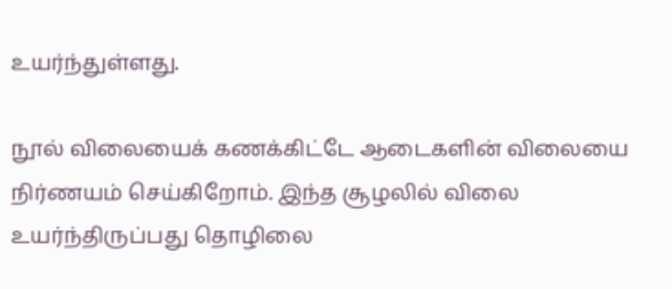உயர்ந்துள்ளது.

நூல் விலையைக் கணக்கிட்டே ஆடைகளின் விலையை நிர்ணயம் செய்கிறோம். இந்த சூழலில் விலை உயர்ந்திருப்பது தொழிலை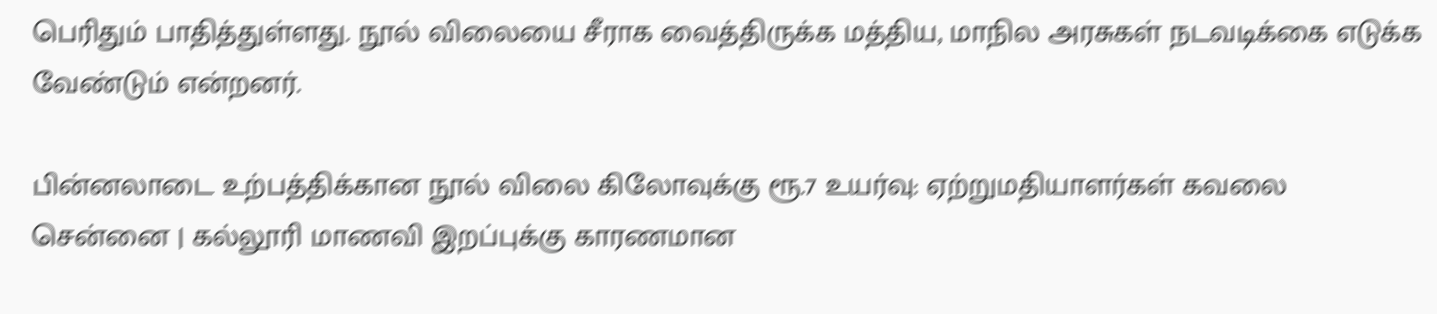பெரிதும் பாதித்துள்ளது. நூல் விலையை சீராக வைத்திருக்க மத்திய, மாநில அரசுகள் நடவடிக்கை எடுக்க வேண்டும் என்றனர்.

பின்னலாடை உற்பத்திக்கான நூல் விலை கிலோவுக்கு ரூ.7 உயர்வு: ஏற்றுமதியாளர்கள் கவலை
சென்னை | கல்லூரி மாணவி இறப்புக்கு காரணமான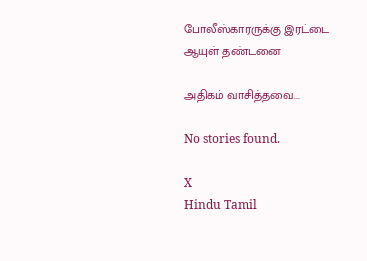போலீஸ்காரருக்கு இரட்டை ஆயுள் தண்டனை

அதிகம் வாசித்தவை...

No stories found.

X
Hindu Tamil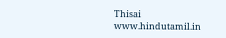Thisai
www.hindutamil.in